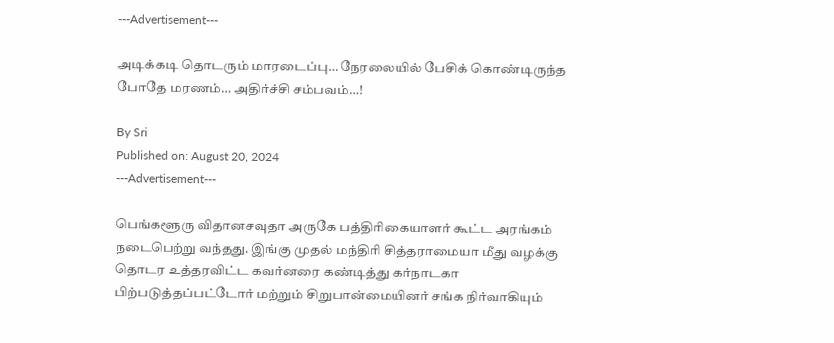---Advertisement---

அடிக்கடி தொடரும் மாரடைப்பு… நேரலையில் பேசிக் கொண்டிருந்த போதே மரணம்… அதிர்ச்சி சம்பவம்…!

By Sri
Published on: August 20, 2024
---Advertisement---

பெங்களூரு விதானசவுதா அருகே பத்திரிகையாளர் கூட்ட அரங்கம் நடைபெற்று வந்தது. இங்கு முதல் மந்திரி சித்தராமையா மீது வழக்கு தொடர உத்தரவிட்ட கவர்னரை கண்டித்து கர்நாடகா பிற்படுத்தப்பட்டோர் மற்றும் சிறுபான்மையினர் சங்க நிர்வாகியும்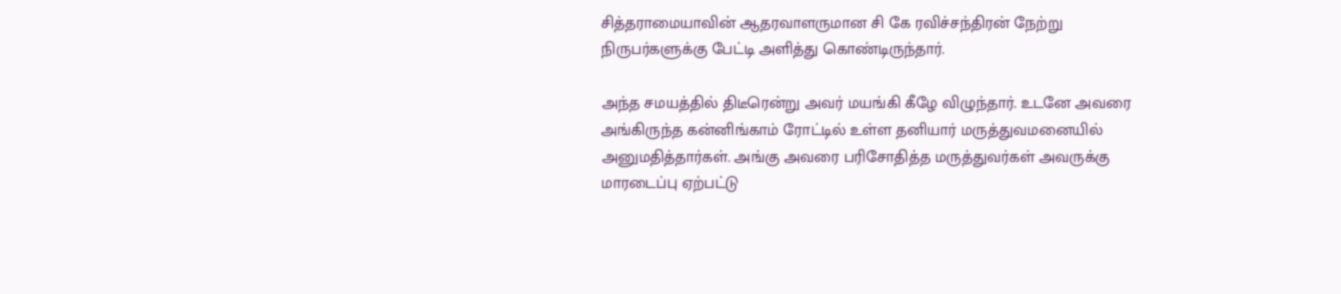சித்தராமையாவின் ஆதரவாளருமான சி கே ரவிச்சந்திரன் நேற்று நிருபர்களுக்கு பேட்டி அளித்து கொண்டிருந்தார்.

அந்த சமயத்தில் திடீரென்று அவர் மயங்கி கீழே விழுந்தார். உடனே அவரை அங்கிருந்த கன்னிங்காம் ரோட்டில் உள்ள தனியார் மருத்துவமனையில் அனுமதித்தார்கள். அங்கு அவரை பரிசோதித்த மருத்துவர்கள் அவருக்கு மாரடைப்பு ஏற்பட்டு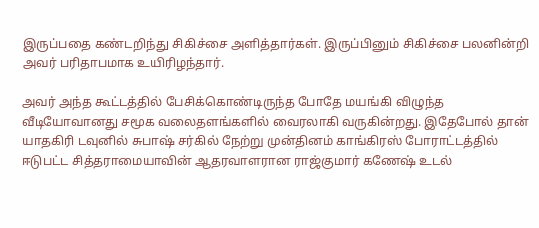இருப்பதை கண்டறிந்து சிகிச்சை அளித்தார்கள். இருப்பினும் சிகிச்சை பலனின்றி அவர் பரிதாபமாக உயிரிழந்தார்.

அவர் அந்த கூட்டத்தில் பேசிக்கொண்டிருந்த போதே மயங்கி விழுந்த வீடியோவானது சமூக வலைதளங்களில் வைரலாகி வருகின்றது. இதேபோல் தான் யாதகிரி டவுனில் சுபாஷ் சர்கில் நேற்று முன்தினம் காங்கிரஸ் போராட்டத்தில் ஈடுபட்ட சித்தராமையாவின் ஆதரவாளரான ராஜ்குமார் கணேஷ் உடல்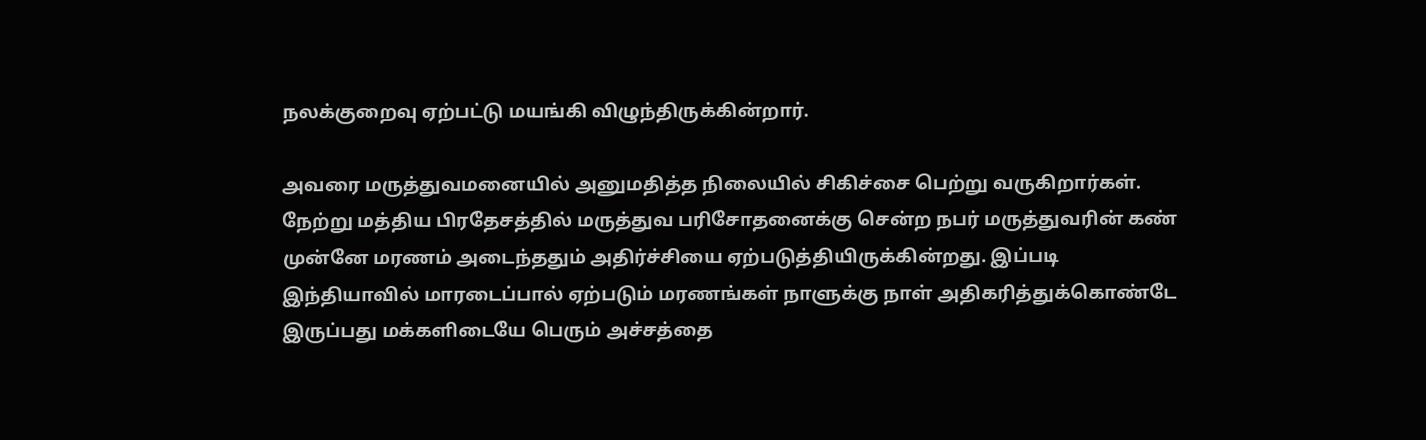நலக்குறைவு ஏற்பட்டு மயங்கி விழுந்திருக்கின்றார்.

அவரை மருத்துவமனையில் அனுமதித்த நிலையில் சிகிச்சை பெற்று வருகிறார்கள். நேற்று மத்திய பிரதேசத்தில் மருத்துவ பரிசோதனைக்கு சென்ற நபர் மருத்துவரின் கண் முன்னே மரணம் அடைந்ததும் அதிர்ச்சியை ஏற்படுத்தியிருக்கின்றது. இப்படி இந்தியாவில் மாரடைப்பால் ஏற்படும் மரணங்கள் நாளுக்கு நாள் அதிகரித்துக்கொண்டே இருப்பது மக்களிடையே பெரும் அச்சத்தை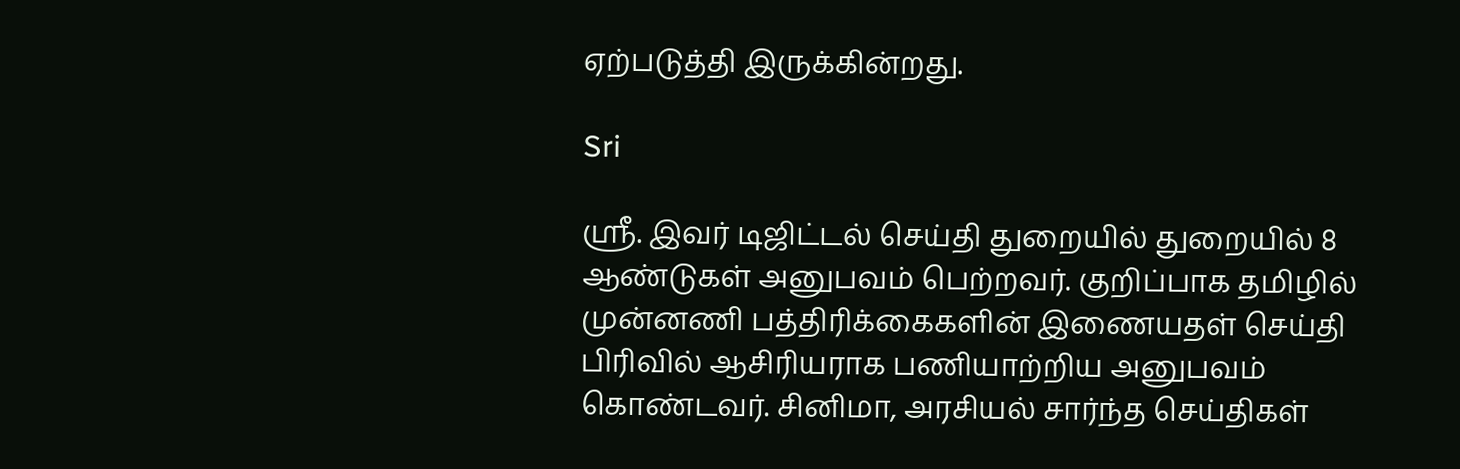ஏற்படுத்தி இருக்கின்றது.

Sri

ஸ்ரீ. இவர் டிஜிட்டல் செய்தி துறையில் துறையில் 8 ஆண்டுகள் அனுபவம் பெற்றவர். குறிப்பாக தமிழில் முன்னணி பத்திரிக்கைகளின் இணையதள் செய்தி பிரிவில் ஆசிரியராக பணியாற்றிய அனுபவம் கொண்டவர். சினிமா, அரசியல் சார்ந்த செய்திகள்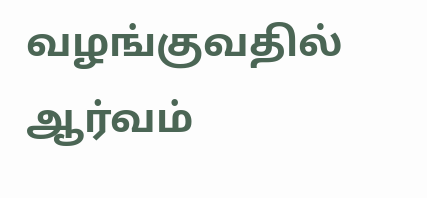வழங்குவதில் ஆர்வம்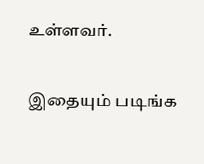உள்ளவர்.

இதையும் படிங்க